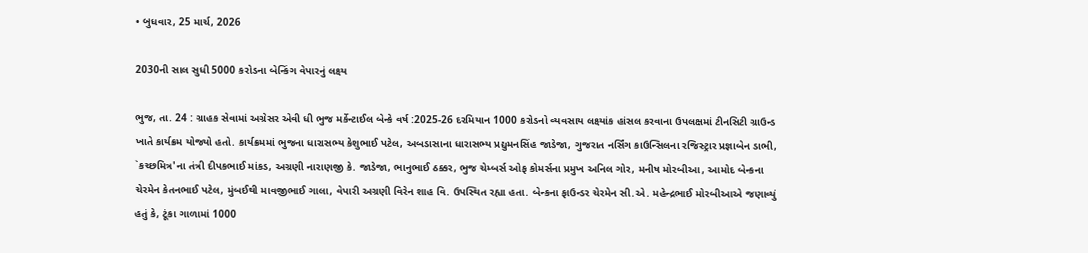• બુધવાર, 25 માર્ચ, 2026

2030ની સાલ સુધી 5000 કરોડના બેન્કિંગ વેપારનું લક્ષ્ય

ભુજ, તા. 24 : ગ્રાહક સેવામાં અગ્રેસર એવી ધી ભુજ મર્કેન્ટાઈલ બેન્કે વર્ષ :2025-26 દરમિયાન 1000 કરોડનો વ્યવસાય લક્ષ્યાંક હાંસલ કરવાના ઉપલક્ષમાં ટીનસિટી ગ્રાઉન્ડ ખાતે કાર્યક્રમ યોજ્યો હતો. કાર્યક્રમમાં ભુજના ધારાસભ્ય કેશુભાઈ પટેલ, અબડાસાના ધારાસભ્ય પ્રદ્યુમનસિંહ જાડેજા, ગુજરાત નર્સિંગ કાઉન્સિલના રજિસ્ટ્રાર પ્રજ્ઞાબેન ડાભી, `કચ્છમિત્ર'ના તંત્રી દીપકભાઈ માંકડ, અગ્રણી નારાણજી કે. જાડેજા, ભાનુભાઈ ઠક્કર, ભુજ ચેમ્બર્સ ઓફ કોમર્સના પ્રમુખ અનિલ ગોર, મનીષ મોરબીઆ, આમોદ બેન્કના ચેરમેન કેતનભાઈ પટેલ, મુંબઈથી માવજીભાઈ ગાલા, વેપારી અગ્રણી વિરેન શાહ વિ. ઉપસ્થિત રહ્યા હતા. બેન્કના ફાઉન્ડર ચેરમેન સી.એ. મહેન્દ્રભાઈ મોરબીઆએ જણાવ્યું હતું કે, ટૂંકા ગાળામાં 1000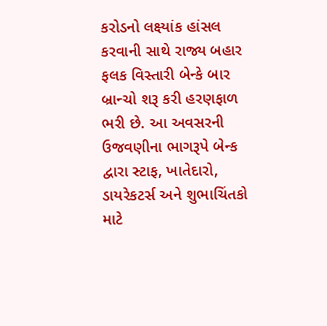કરોડનો લક્ષ્યાંક હાંસલ કરવાની સાથે રાજ્ય બહાર ફલક વિસ્તારી બેન્કે બાર બ્રાન્ચો શરૂ કરી હરણફાળ ભરી છે. આ અવસરની ઉજવણીના ભાગરૂપે બેન્ક દ્વારા સ્ટાફ, ખાતેદારો, ડાયરેકટર્સ અને શુભાચિંતકો માટે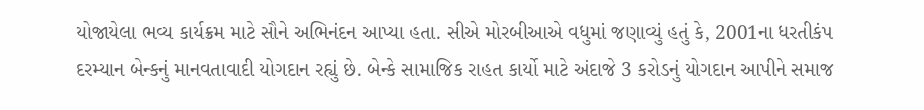યોજાયેલા ભવ્ય કાર્યક્રમ માટે સૌને અભિનંદન આપ્યા હતા. સીએ મોરબીઆએ વધુમાં જણાવ્યું હતું કે, 2001ના ધરતીકંપ દરમ્યાન બેન્કનું માનવતાવાદી યોગદાન રહ્યું છે. બેન્કે સામાજિક રાહત કાર્યો માટે અંદાજે 3 કરોડનું યોગદાન આપીને સમાજ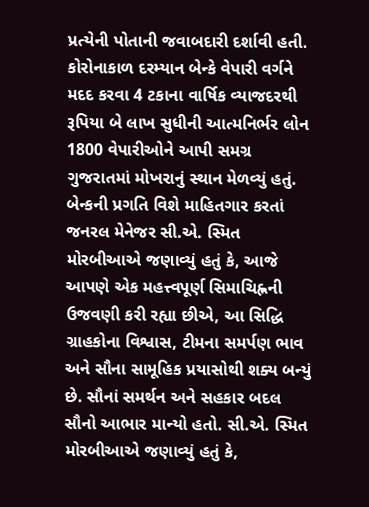પ્રત્યેની પોતાની જવાબદારી દર્શાવી હતી. કોરોનાકાળ દરમ્યાન બેન્કે વેપારી વર્ગને મદદ કરવા 4 ટકાના વાર્ષિક વ્યાજદરથી રૂપિયા બે લાખ સુધીની આત્મનિર્ભર લોન 1800 વેપારીઓને આપી સમગ્ર ગુજરાતમાં મોખરાનું સ્થાન મેળવ્યું હતું. બેન્કની પ્રગતિ વિશે માહિતગાર કરતાં જનરલ મેનેજર સી.એ. સ્મિત મોરબીઆએ જણાવ્યું હતું કે, આજે આપણે એક મહત્ત્વપૂર્ણ સિમાચિહ્નની ઉજવણી કરી રહ્યા છીએ, આ સિદ્ધિ ગ્રાહકોના વિશ્વાસ, ટીમના સમર્પણ ભાવ અને સૌના સામૂહિક પ્રયાસોથી શક્ય બન્યું છે. સૌનાં સમર્થન અને સહકાર બદલ સૌનો આભાર માન્યો હતો. સી.એ. સ્મિત મોરબીઆએ જણાવ્યું હતું કે,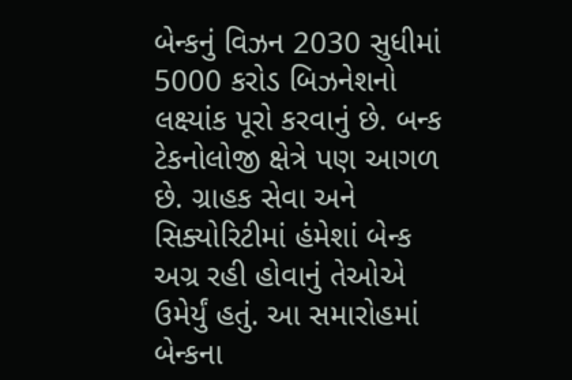બેન્કનું વિઝન 2030 સુધીમાં 5000 કરોડ બિઝનેશનો લક્ષ્યાંક પૂરો કરવાનું છે. બન્ક ટેકનોલોજી ક્ષેત્રે પણ આગળ છે. ગ્રાહક સેવા અને સિક્યોરિટીમાં હંમેશાં બેન્ક અગ્ર રહી હોવાનું તેઓએ ઉમેર્યું હતું. આ સમારોહમાં બેન્કના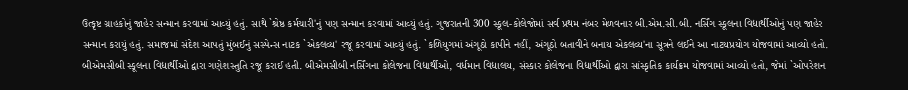ઉત્કૃષ્ટ ગ્રાહકોનું જાહેર સન્માન કરવામાં આવ્યું હતું. સાથે `શ્રેષ્ઠ કર્મચારી'નું પણ સન્માન કરવામાં આવ્યું હતું. ગુજરાતની 300 સ્કૂલ-કોલેજોમાં સર્વ પ્રથમ નંબર મેળવનાર બી.એમ.સી.બી. નર્સિંગ સ્કૂલના વિદ્યાર્થીઓનું પણ જાહેર સન્માન કરાયું હતું. સમાજમાં સંદેશ આપતું મુંબઈનું સસ્પેન્સ નાટક `એકલવ્ય' રજૂ કરવામાં આવ્યું હતું. `કળિયુગમાં અંગૂઠો કાપીને નહીં, અંગૂઠો બતાવીને બનાય એકલવ્ય'ના સૂત્રને લઈને આ નાટયપ્રયોગ યોજવામાં આવ્યો હતો.  બીએમસીબી સ્કૂલના વિદ્યાર્થીઓ દ્વારા ગણેશસ્તુતિ રજૂ કરાઈ હતી. બીએમસીબી નર્સિંગના કોલેજના વિદ્યાર્થીઓ, વર્ધમાન વિદ્યાલય, સંસ્કાર કોલેજના વિદ્યાર્થીઓ દ્વારા સાંસ્કૃતિક કાર્યક્રમ યોજવામાં આવ્યો હતો, જેમાં `ઓપરેશન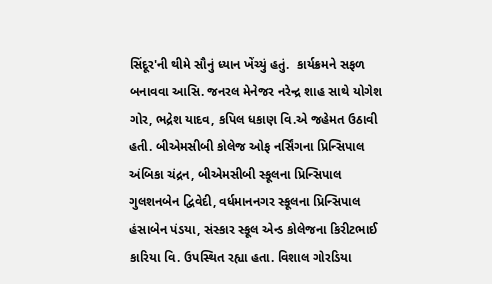સિંદૂર'ની થીમે સૌનું ધ્યાન ખેંચ્યું હતું.  કાર્યક્રમને સફળ બનાવવા આસિ. જનરલ મેનેજર નરેન્દ્ર શાહ સાથે યોગેશ ગોર, ભદ્રેશ યાદવ, કપિલ ધકાણ વિ.એ જહેમત ઉઠાવી હતી. બીએમસીબી કોલેજ ઓફ નર્સિંગના પ્રિન્સિપાલ અંબિકા ચંદ્રન, બીએમસીબી સ્કૂલના પ્રિન્સિપાલ ગુલશનબેન દ્વિવેદી, વર્ધમાનનગર સ્કૂલના પ્રિન્સિપાલ હંસાબેન પંડયા, સંસ્કાર સ્કૂલ એન્ડ કોલેજના કિરીટભાઈ કારિયા વિ. ઉપસ્થિત રહ્યા હતા. વિશાલ ગોરડિયા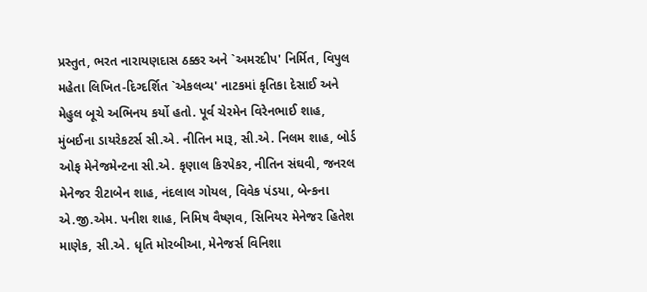પ્રસ્તુત, ભરત નારાયણદાસ ઠક્કર અને `અમરદીપ' નિર્મિત, વિપુલ મહેતા લિખિત-દિગ્દર્શિત `એકલવ્ય' નાટકમાં કૃતિકા દેસાઈ અને મેહુલ બૂચે અભિનય કર્યો હતો. પૂર્વ ચેરમેન વિરેનભાઈ શાહ, મુંબઈના ડાયરેકટર્સ સી.એ. નીતિન મારૂ, સી.એ. નિલમ શાહ, બોર્ડ ઓફ મેનેજમેન્ટના સી.એ. કૃણાલ કિરપેકર, નીતિન સંઘવી, જનરલ મેનેજર રીટાબેન શાહ, નંદલાલ ગોયલ, વિવેક પંડયા, બેન્કના એ.જી.એમ. પનીશ શાહ, નિમિષ વૈષ્ણવ, સિનિયર મેનેજર હિતેશ માણેક, સી.એ. ધૃતિ મોરબીઆ, મેનેજર્સ વિનિશા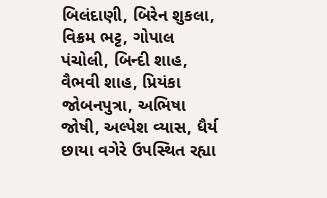બિલંદાણી, બિરેન શુકલા, વિક્રમ ભટ્ટ, ગોપાલ પંચોલી, બિન્દી શાહ, વૈભવી શાહ, પ્રિયંકા જોબનપુત્રા, અભિષા જોષી, અલ્પેશ વ્યાસ, ધૈર્ય છાયા વગેરે ઉપસ્થિત રહ્યા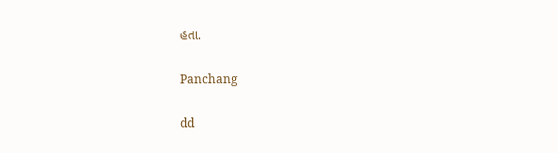હતા.

Panchang

dd